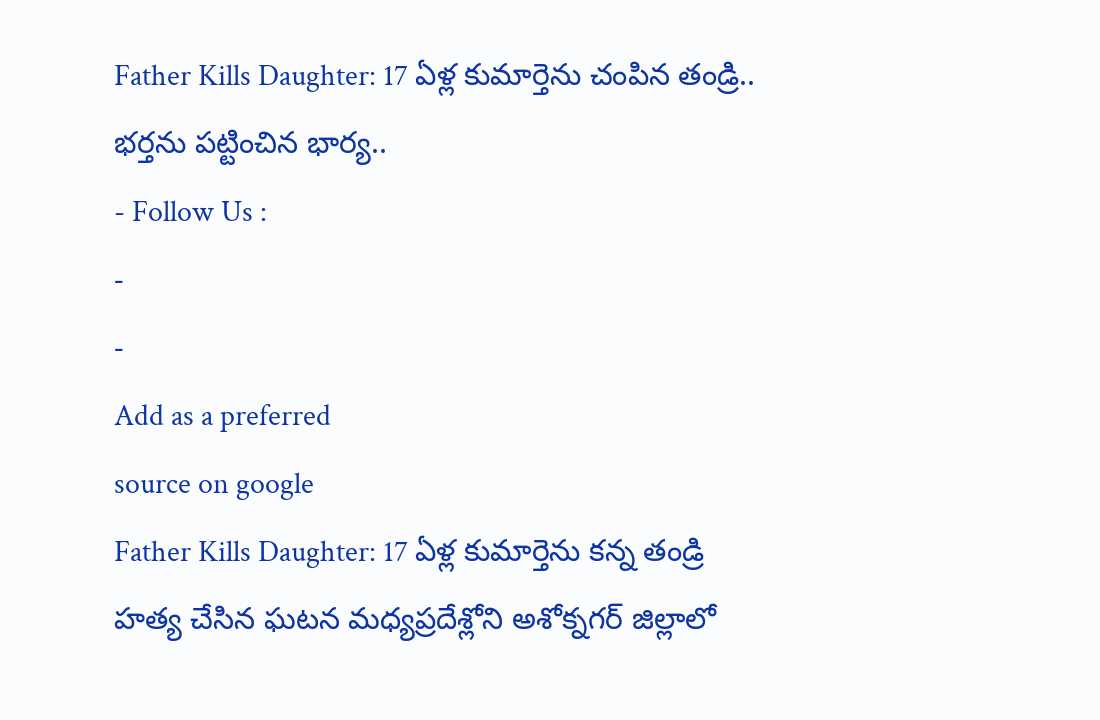Father Kills Daughter: 17 ఏళ్ల కుమార్తెను చంపిన తండ్రి.. భర్తను పట్టించిన భార్య..
- Follow Us :
-
-
Add as a preferred
source on google
Father Kills Daughter: 17 ఏళ్ల కుమార్తెను కన్న తండ్రి హత్య చేసిన ఘటన మధ్యప్రదేశ్లోని అశోక్నగర్ జిల్లాలో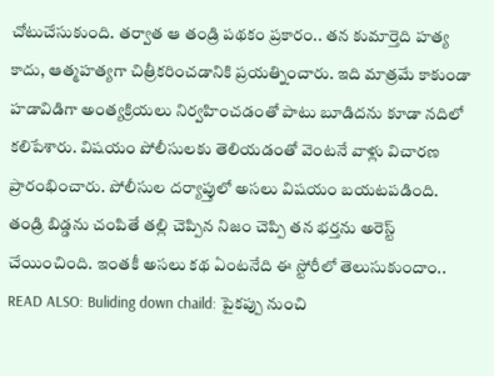చోటుచేసుకుంది. తర్వాత ఆ తండ్రి పథకం ప్రకారం.. తన కుమార్తెది హత్య కాదు, ఆత్మహత్యగా చిత్రీకరించడానికి ప్రయత్నించారు. ఇది మాత్రమే కాకుండా హడావిడిగా అంత్యక్రియలు నిర్వహించడంతో పాటు బూడిదను కూడా నదిలో కలిపేశారు. విషయం పోలీసులకు తెలియడంతో వెంటనే వాళ్లు విచారణ ప్రారంభించారు. పోలీసుల దర్యాప్తులో అసలు విషయం బయటపడింది. తండ్రి బిడ్డను చంపితే తల్లి చెప్పిన నిజం చెప్పి తన భర్తను అరెస్ట్ చేయించింది. ఇంతకీ అసలు కథ ఏంటనేది ఈ స్టోరీలో తెలుసుకుందాం..
READ ALSO: Buliding down chaild: పైకప్పు నుంచి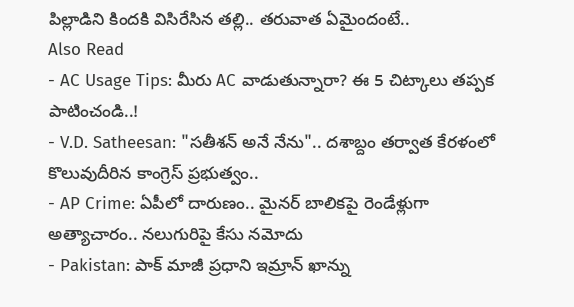పిల్లాడిని కిందకి విసిరేసిన తల్లి.. తరువాత ఏమైందంటే..
Also Read
- AC Usage Tips: మీరు AC వాడుతున్నారా? ఈ 5 చిట్కాలు తప్పక పాటించండి..!
- V.D. Satheesan: "సతీశన్ అనే నేను".. దశాబ్దం తర్వాత కేరళంలో కొలువుదీరిన కాంగ్రెస్ ప్రభుత్వం..
- AP Crime: ఏపీలో దారుణం.. మైనర్ బాలికపై రెండేళ్లుగా అత్యాచారం.. నలుగురిపై కేసు నమోదు
- Pakistan: పాక్ మాజీ ప్రధాని ఇమ్రాన్ ఖాన్ను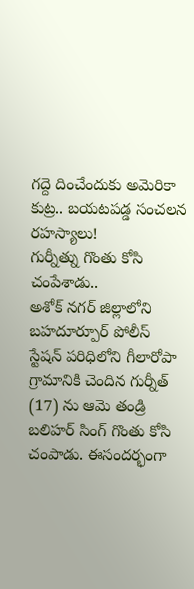గద్దె దించేందుకు అమెరికా కుట్ర.. బయటపడ్డ సంచలన రహస్యాలు!
గుర్నీత్ను గొంతు కోసి చంపేశాడు..
అశోక్ నగర్ జిల్లాలోని బహదూర్పూర్ పోలీస్ స్టేషన్ పరిధిలోని గీలారోపా గ్రామానికి చెందిన గుర్నీత్ (17) ను ఆమె తండ్రి బలిహర్ సింగ్ గొంతు కోసి చంపాడు. ఈసందర్భంగా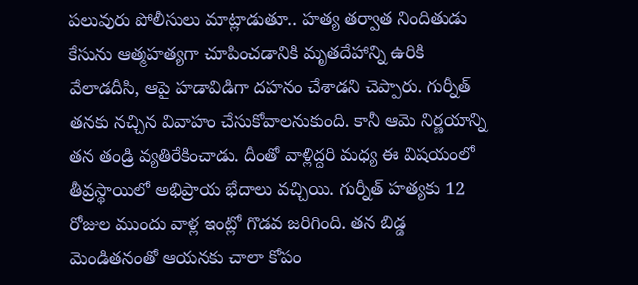పలువురు పోలీసులు మాట్లాడుతూ.. హత్య తర్వాత నిందితుడు కేసును ఆత్మహత్యగా చూపించడానికి మృతదేహాన్ని ఉరికి వేలాడదీసి, ఆపై హడావిడిగా దహనం చేశాడని చెప్పారు. గుర్నీత్ తనకు నచ్చిన వివాహం చేసుకోవాలనుకుంది. కానీ ఆమె నిర్ణయాన్ని తన తండ్రి వ్యతిరేకించాడు. దీంతో వాళ్లిద్దరి మధ్య ఈ విషయంలో తీవ్రస్థాయిలో అభిప్రాయ భేదాలు వచ్చియి. గుర్నీత్ హత్యకు 12 రోజుల ముందు వాళ్ల ఇంట్లో గొడవ జరిగింది. తన బిడ్డ మెండితనంతో ఆయనకు చాలా కోపం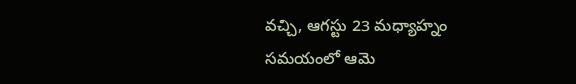వచ్చి, ఆగస్టు 23 మధ్యాహ్నం సమయంలో ఆమె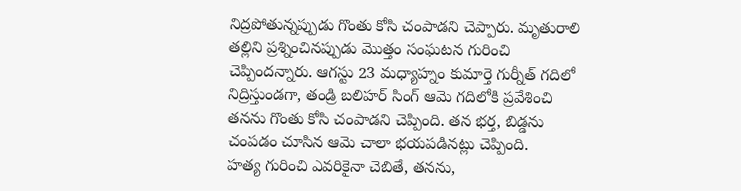నిద్రపోతున్నప్పుడు గొంతు కోసి చంపాడని చెప్పారు. మృతురాలి తల్లిని ప్రశ్నించినప్పుడు మొత్తం సంఘటన గురించి చెప్పిందన్నారు. ఆగస్టు 23 మధ్యాహ్నం కుమార్తె గుర్నీత్ గదిలో నిద్రిస్తుండగా, తండ్రి బలిహర్ సింగ్ ఆమె గదిలోకి ప్రవేశించి తనను గొంతు కోసి చంపాడని చెప్పింది. తన భర్త, బిడ్డను చంపడం చూసిన ఆమె చాలా భయపడినట్లు చెప్పింది.
హత్య గురించి ఎవరికైనా చెబితే, తనను,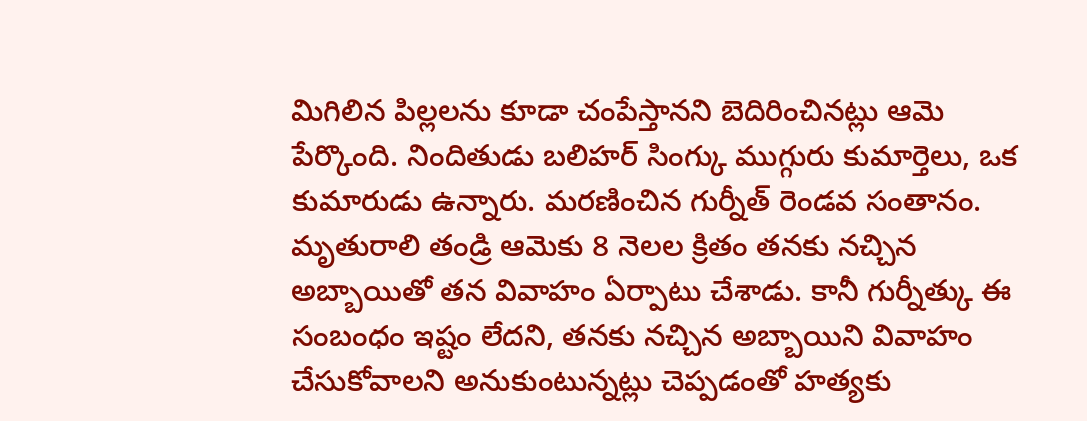మిగిలిన పిల్లలను కూడా చంపేస్తానని బెదిరించినట్లు ఆమె పేర్కొంది. నిందితుడు బలిహర్ సింగ్కు ముగ్గురు కుమార్తెలు, ఒక కుమారుడు ఉన్నారు. మరణించిన గుర్నీత్ రెండవ సంతానం. మృతురాలి తండ్రి ఆమెకు 8 నెలల క్రితం తనకు నచ్చిన అబ్బాయితో తన వివాహం ఏర్పాటు చేశాడు. కానీ గుర్నీత్కు ఈ సంబంధం ఇష్టం లేదని, తనకు నచ్చిన అబ్బాయిని వివాహం చేసుకోవాలని అనుకుంటున్నట్లు చెప్పడంతో హత్యకు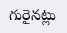గురైనట్లు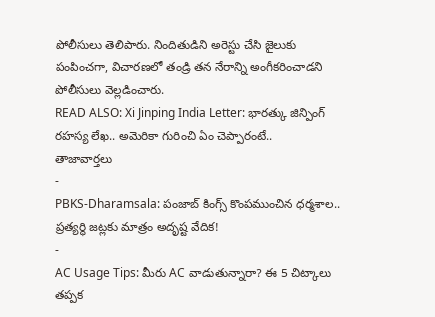పోలీసులు తెలిపారు. నిందితుడిని అరెస్టు చేసి జైలుకు పంపించగా, విచారణలో తండ్రి తన నేరాన్ని అంగీకరించాడని పోలీసులు వెల్లడించారు.
READ ALSO: Xi Jinping India Letter: భారత్కు జిన్పింగ్ రహస్య లేఖ.. అమెరికా గురించి ఏం చెప్పారంటే..
తాజావార్తలు
-
PBKS-Dharamsala: పంజాబ్ కింగ్స్ కొంపముంచిన ధర్మశాల.. ప్రత్యర్థి జట్లకు మాత్రం అదృష్ట వేదిక!
-
AC Usage Tips: మీరు AC వాడుతున్నారా? ఈ 5 చిట్కాలు తప్పక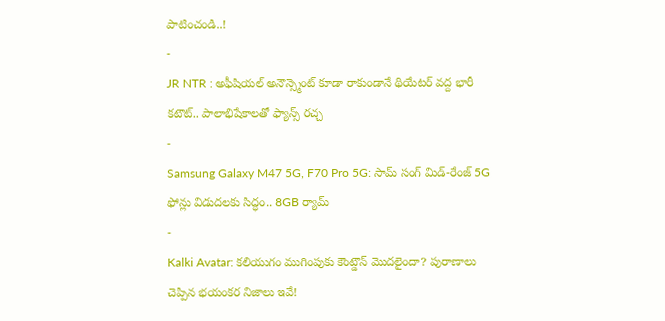పాటించండి..!
-
JR NTR : అఫీషియల్ అనౌన్స్మెంట్ కూడా రాకుండానే థియేటర్ వద్ద భారీ కటౌట్.. పాలాభిషేకాలతో ఫ్యాన్స్ రచ్చ
-
Samsung Galaxy M47 5G, F70 Pro 5G: సామ్ సంగ్ మిడ్-రేంజ్ 5G ఫోన్లు విడుదలకు సిద్ధం.. 8GB ర్యామ్
-
Kalki Avatar: కలియుగం ముగింపుకు కౌంట్డౌన్ మొదలైందా? పురాణాలు చెప్పిన భయంకర నిజాలు ఇవే!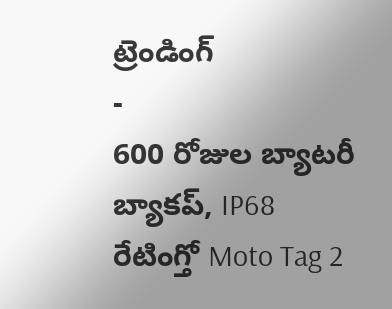ట్రెండింగ్
-
600 రోజుల బ్యాటరీ బ్యాకప్, IP68 రేటింగ్తో Moto Tag 2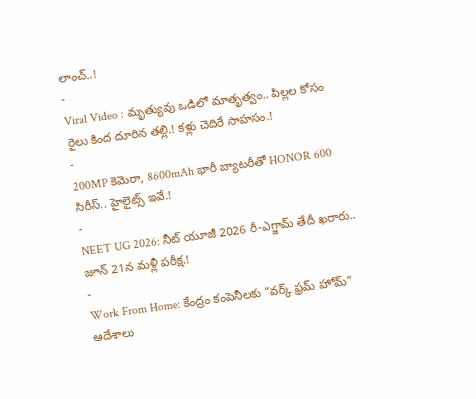లాంచ్..!
-
Viral Video : మృత్యువు ఒడిలో మాతృత్వం.. పిల్లల కోసం రైలు కింద దూరిన తల్లి.! కళ్లు చెదిరే సాహసం.!
-
200MP కెమెరా, 8600mAh భారీ బ్యాటరీతో HONOR 600 సిరీస్.. హైలైట్స్ ఇవే.!
-
NEET UG 2026: నీట్ యూజీ 2026 రీ-ఎగ్జామ్ తేదీ ఖరారు.. జూన్ 21న మళ్లీ పరీక్ష.!
-
Work From Home: కేంద్రం కంపెనీలకు “వర్క్ ఫ్రమ్ హోమ్” ఆదేశాలు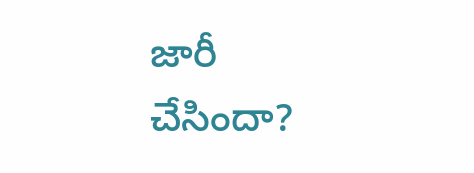జారీ చేసిందా?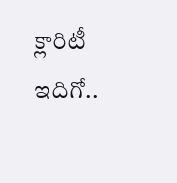క్లారిటీ ఇదిగో..